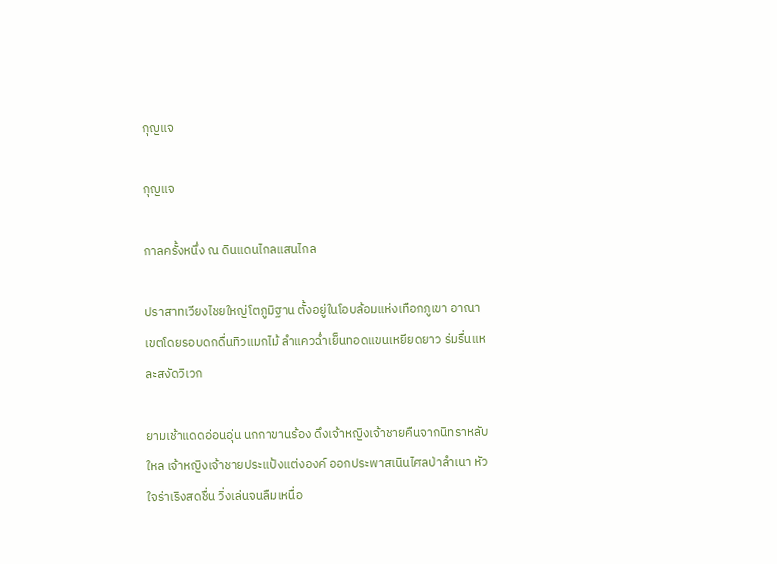กุญแจ

กุญแจ

กาลครั้งหนึ่ง ณ ดินแดนไกลแสนไกล

ปราสาทเวียงไชยใหญ่โตภูมิฐาน ตั้งอยู่ในโอบล้อมแห่งเทือกภูเขา อาณาเขตโดยรอบดกดื่นทิวแมกไม้ ลำแควฉ่ำเย็นทอดแขนเหยียดยาว ร่มรื่นแหละสงัดวิเวก

ยามเช้าแดดอ่อนอุ่น นกกาขานร้อง ดึงเจ้าหญิงเจ้าชายคืนจากนิทราหลับใหล เจ้าหญิงเจ้าชายประแป้งแต่งองค์ ออกประพาสเนินไศลป่าลำเนา หัวใจร่าเริงสดชื่น วิ่งเล่นจนลืมเหนื่อ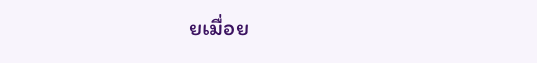ยเมื่อย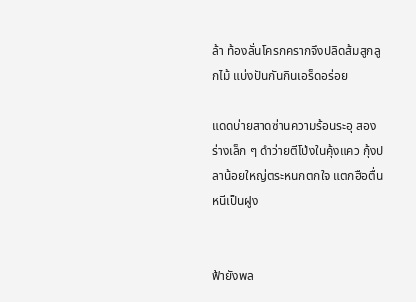ล้า ท้องลั่นโครกครากจึงปลิดส้มสูกลูกไม้ แบ่งปันกันกินเอร็ดอร่อย

แดดบ่ายสาดซ่านความร้อนระอุ สองร่างเล็ก ๆ ดำว่ายตีโป่งในคุ้งแคว กุ้งปลาน้อยใหญ่ตระหนกตกใจ แตกฮือตื่นหนีเป็นฝูง


ฟ้ายังพล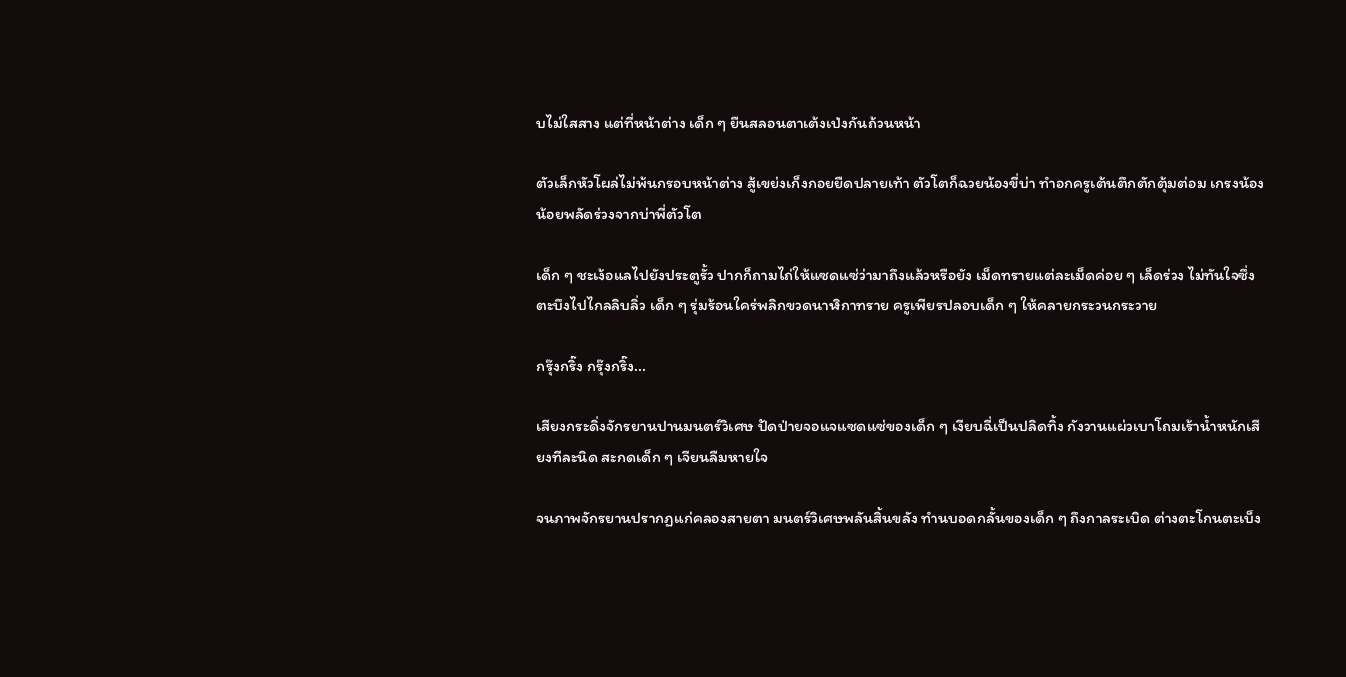บไม่ใสสาง แต่ที่หน้าต่าง เด็ก ๆ ยืนสลอนตาเต้งเป่งกันถ้วนหน้า

ตัวเล็กหัวโผล่ไม่พ้นกรอบหน้าต่าง สู้เขย่งเก็งกอยยืดปลายเท้า ตัวโตก็ฉวยน้องขี่บ่า ทำอกครูเต้นตึกตักตุ้มต่อม เกรงน้องน้อยพลัดร่วงจากบ่าพี่ตัวโต

เด็ก ๆ ชะเง้อแลไปยังประตูรั้ว ปากก็ถามไถ่ให้แซดแซ่ว่ามาถึงแล้วหรือยัง เม็ดทรายแต่ละเม็ดค่อย ๆ เล็ดร่วง ไม่ทันใจซึ่งตะบึงไปไกลลิบลิ่ว เด็ก ๆ รุ่มร้อนใคร่พลิกขวดนาฬิกาทราย ครูเพียรปลอบเด็ก ๆ ให้คลายกระวนกระวาย

กรุ๊งกริ๊ง กรุ๊งกริ๊ง...

เสียงกระดิ่งจักรยานปานมนตร์วิเศษ ปัดป่ายจอแจแซดแซ่ของเด็ก ๆ เงียบฉี่เป็นปลิดทิ้ง กังวานแผ่วเบาโถมเร้าน้ำหนักเสียงทีละนิด สะกดเด็ก ๆ เจียนลืมหายใจ

จนภาพจักรยานปรากฏแก่คลองสายตา มนตร์วิเศษพลันสิ้นขลัง ทำนบอดกลั้นของเด็ก ๆ ถึงกาลระเบิด ต่างตะโกนตะเบ็ง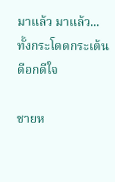มาแล้ว มาแล้ว... ทั้งกระโดดกระเต้นดีอกดีใจ

ชายห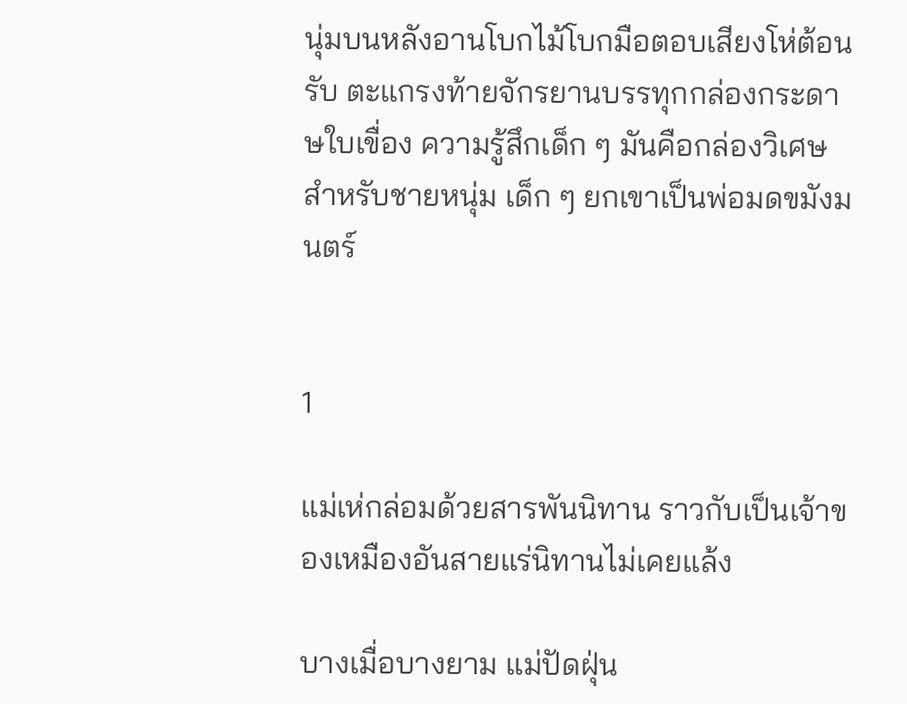นุ่มบนหลังอานโบกไม้โบกมือตอบเสียงโห่ต้อนรับ ตะแกรงท้ายจักรยานบรรทุกกล่องกระดาษใบเขื่อง ความรู้สึกเด็ก ๆ มันคือกล่องวิเศษ สำหรับชายหนุ่ม เด็ก ๆ ยกเขาเป็นพ่อมดขมังมนตร์


1

แม่เห่กล่อมด้วยสารพันนิทาน ราวกับเป็นเจ้าของเหมืองอันสายแร่นิทานไม่เคยแล้ง

บางเมื่อบางยาม แม่ปัดฝุ่น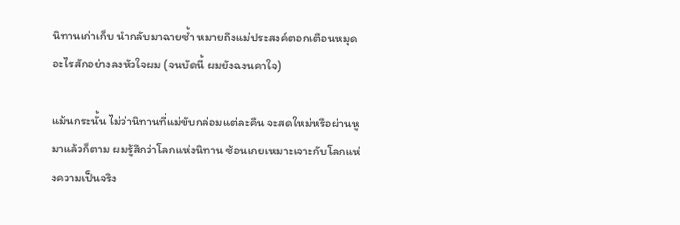นิทานเก่าเก็บ นำกลับมาฉายซ้ำ หมายถึงแม่ประสงค์ตอกเตือนหมุดอะไรสักอย่างลงหัวใจผม (จนบัดนี้ ผมยังฉงนคาใจ)

แม้นกระนั้น ไม่ว่านิทานที่แม่ขับกล่อมแต่ละคืน จะสดใหม่หรือผ่านหูมาแล้วก็ตาม ผมรู้สึกว่าโลกแห่งนิทาน ซ้อนเกยเหมาะเจาะกับโลกแห่งความเป็นจริง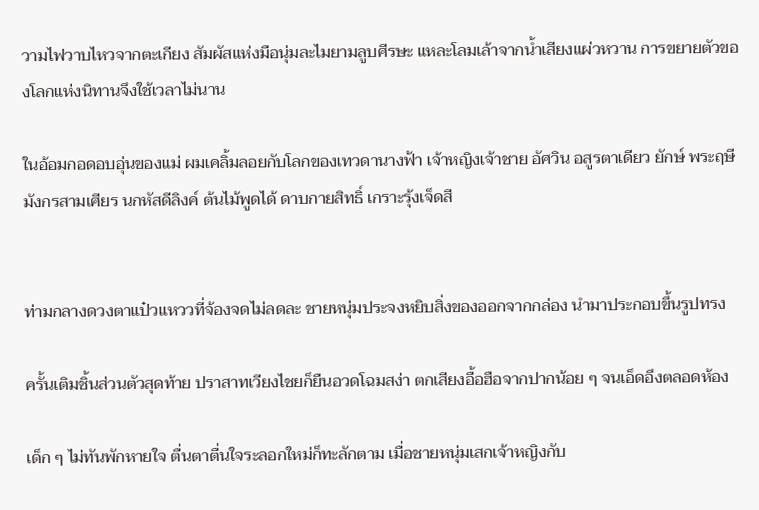วามไฟวาบไหวจากตะเกียง สัมผัสแห่งมือนุ่มละไมยามลูบศีรษะ แหละโลมเล้าจากน้ำเสียงแผ่วหวาน การขยายตัวของโลกแห่งนิทานจึงใช้เวลาไม่นาน

ในอ้อมกอดอบอุ่นของแม่ ผมเคลิ้มลอยกับโลกของเทวดานางฟ้า เจ้าหญิงเจ้าชาย อัศวิน อสูรตาเดียว ยักษ์ พระฤษี มังกรสามเศียร นกหัสดีลิงค์ ต้นไม้พูดได้ ดาบกายสิทธิ์ เกราะรุ้งเจ็ดสี


ท่ามกลางดวงตาแป๋วแหววที่จ้องจดไม่ลดละ ชายหนุ่มประจงหยิบสิ่งของออกจากกล่อง นำมาประกอบขึ้นรูปทรง

ครั้นเติมชิ้นส่วนตัวสุดท้าย ปราสาทเวียงไชยก็ยืนอวดโฉมสง่า ตกเสียงอื้อฮือจากปากน้อย ๆ จนเอ็ดอึงตลอดห้อง

เด็ก ๆ ไม่ทันพักหายใจ ตื่นตาตื่นใจระลอกใหม่ก็ทะลักตาม เมื่อชายหนุ่มเสกเจ้าหญิงกับ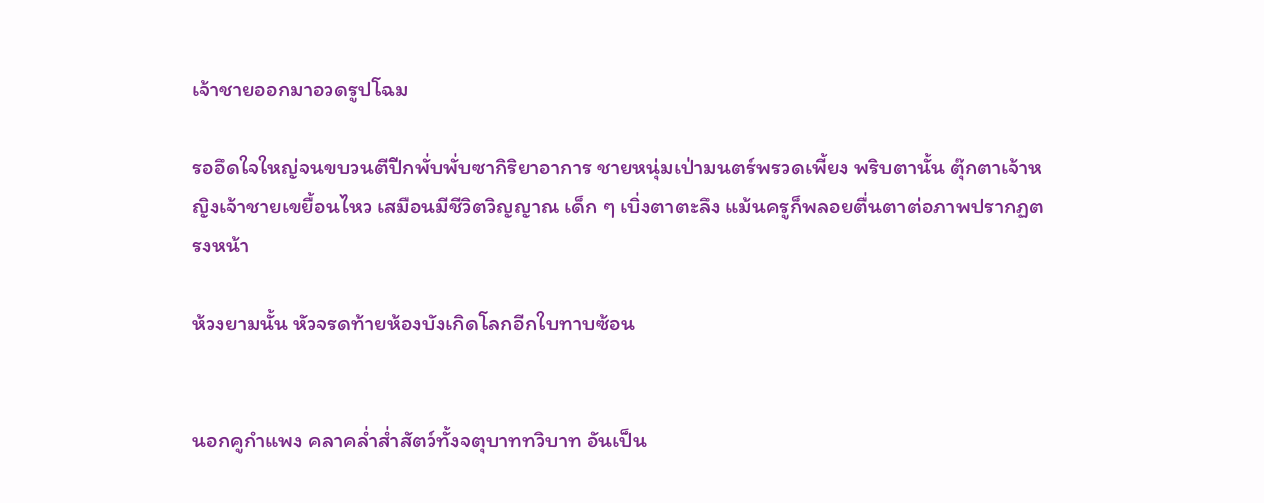เจ้าชายออกมาอวดรูปโฉม

รออึดใจใหญ่จนขบวนตีปีกพั่บพั่บซากิริยาอาการ ชายหนุ่มเป่ามนตร์พรวดเพี้ยง พริบตานั้น ตุ๊กตาเจ้าหญิงเจ้าชายเขยื้อนไหว เสมือนมีชีวิตวิญญาณ เด็ก ๆ เบิ่งตาตะลึง แม้นครูก็พลอยตื่นตาต่อภาพปรากฏตรงหน้า

ห้วงยามนั้น หัวจรดท้ายห้องบังเกิดโลกอีกใบทาบซ้อน


นอกคูกำแพง คลาคล่ำส่ำสัตว์ทั้งจตุบาททวิบาท อันเป็น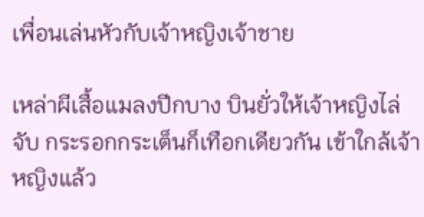เพื่อนเล่นหัวกับเจ้าหญิงเจ้าชาย

เหล่าผีเสื้อแมลงปีกบาง บินยั่วให้เจ้าหญิงไล่จับ กระรอกกระเต็นก็เทือกเดียวกัน เข้าใกล้เจ้าหญิงแล้ว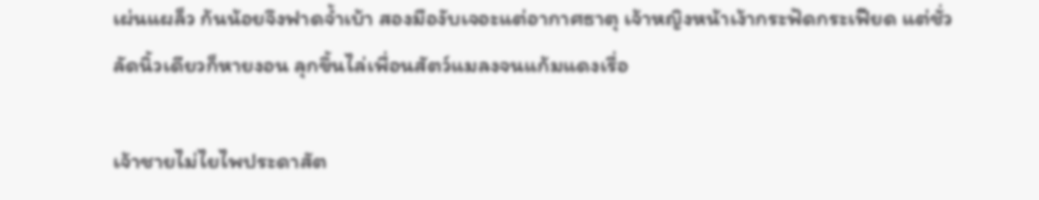เผ่นแผล็ว ก้นน้อยจึงฟาดจ้ำเบ้า สองมืองับเจอะแต่อากาศธาตุ เจ้าหญิงหน้าเง้ากระฟัดกระเฟียด แต่ชั่วลัดนิ้วเดียวก็หายงอน ลุกขึ้นไล่เพื่อนสัตว์แมลงจนแก้มแดงเรื่อ

เจ้าชายไม่ไยไพประดาสัต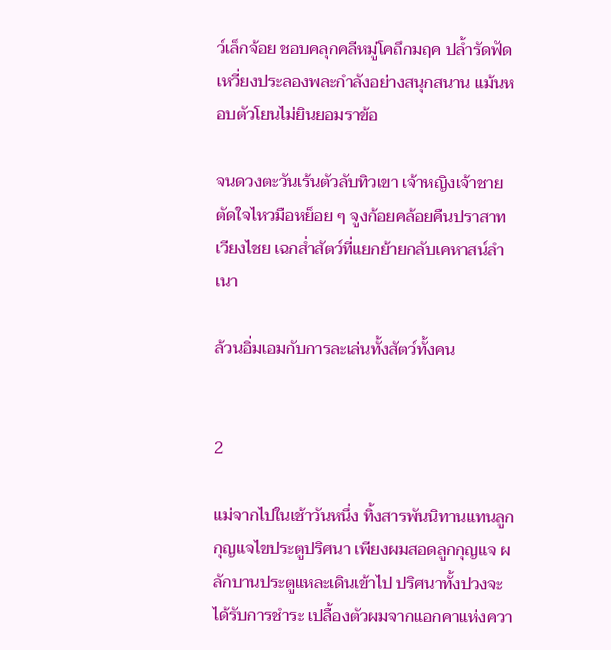ว์เล็กจ้อย ชอบคลุกคลีหมู่โคถึกมฤค ปล้ำรัดฟัดเหวี่ยงประลองพละกำลังอย่างสนุกสนาน แม้นหอบตัวโยนไม่ยินยอมราข้อ

จนดวงตะวันเร้นตัวลับทิวเขา เจ้าหญิงเจ้าชายตัดใจไหวมือหย็อย ๆ จูงก้อยคล้อยคืนปราสาทเวียงไชย เฉกส่ำสัตว์ที่แยกย้ายกลับเคหาสน์ลำเนา

ล้วนอิ่มเอมกับการละเล่นทั้งสัตว์ทั้งคน


2

แม่จากไปในเช้าวันหนึ่ง ทิ้งสารพันนิทานแทนลูกกุญแจไขประตูปริศนา เพียงผมสอดลูกกุญแจ ผลักบานประตูแหละเดินเข้าไป ปริศนาทั้งปวงจะได้รับการชำระ เปลื้องตัวผมจากแอกคาแห่งควา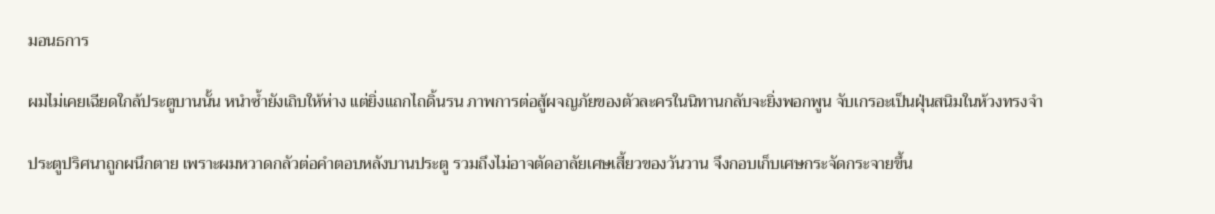มอนธการ

ผมไม่เคยเฉียดใกล้ประตูบานนั้น หนำซ้ำยังเถิบให้ห่าง แต่ยิ่งแถกไถดิ้นรน ภาพการต่อสู้ผจญภัยของตัวละครในนิทานกลับจะยิ่งพอกพูน จับเกรอะเป็นฝุ่นสนิมในห้วงทรงจำ

ประตูปริศนาถูกผนึกตาย เพราะผมหวาดกลัวต่อคำตอบหลังบานประตู รวมถึงไม่อาจตัดอาลัยเศษเสี้ยวของวันวาน จึงกอบเก็บเศษกระจัดกระจายขึ้น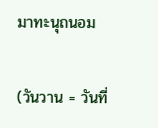มาทะนุถนอม

(วันวาน = วันที่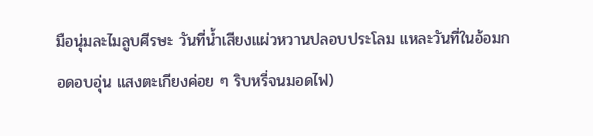มือนุ่มละไมลูบศีรษะ วันที่น้ำเสียงแผ่วหวานปลอบประโลม แหละวันที่ในอ้อมกอดอบอุ่น แสงตะเกียงค่อย ๆ ริบหรี่จนมอดไฟ)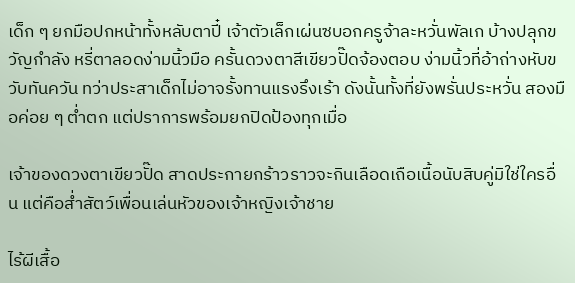เด็ก ๆ ยกมือปกหน้าทั้งหลับตาปี๋ เจ้าตัวเล็กเผ่นซบอกครูจ้าละหวั่นพัลเก บ้างปลุกขวัญกำลัง หรี่ตาลอดง่ามนิ้วมือ ครั้นดวงตาสีเขียวปั๊ดจ้องตอบ ง่ามนิ้วที่อ้าถ่างหับขวับทันควัน ทว่าประสาเด็กไม่อาจรั้งทานแรงรึงเร้า ดังนั้นทั้งที่ยังพรั่นประหวั่น สองมือค่อย ๆ ต่ำตก แต่ปราการพร้อมยกปิดป้องทุกเมื่อ

เจ้าของดวงตาเขียวปั๊ด สาดประกายกร้าวราวจะกินเลือดเถือเนื้อนับสิบคู่มิใช่ใครอื่น แต่คือส่ำสัตว์เพื่อนเล่นหัวของเจ้าหญิงเจ้าชาย

ไร้ผีเสื้อ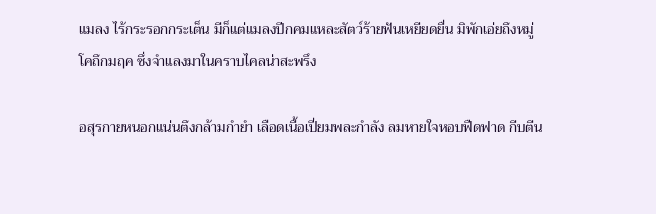แมลง ไร้กระรอกกระเต็น มีก็แต่แมลงปีกคมแหละสัตว์ร้ายฟันเหยียดยื่น มิพักเอ่ยถึงหมู่โคถึกมฤค ซึ่งจำแลงมาในคราบไคลน่าสะพรึง

อสุรกายหนอกแน่นตึงกล้ามกำยำ เลือดเนื้อเปี่ยมพละกำลัง ลมหายใจหอบฟืดฟาด กีบตีน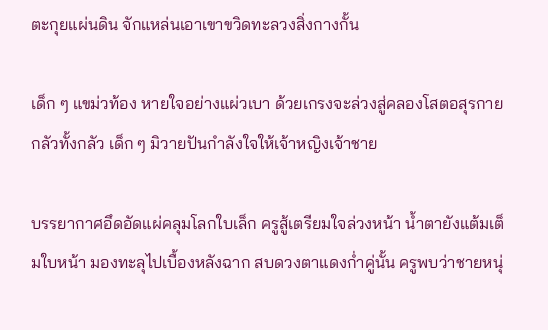ตะกุยแผ่นดิน จักแหล่นเอาเขาขวิดทะลวงสิ่งกางกั้น

เด็ก ๆ แขม่วท้อง หายใจอย่างแผ่วเบา ด้วยเกรงจะล่วงสู่คลองโสตอสุรกาย กลัวทั้งกลัว เด็ก ๆ มิวายปันกำลังใจให้เจ้าหญิงเจ้าชาย

บรรยากาศอึดอัดแผ่คลุมโลกใบเล็ก ครูสู้เตรียมใจล่วงหน้า น้ำตายังแต้มเต็มใบหน้า มองทะลุไปเบื้องหลังฉาก สบดวงตาแดงก่ำคู่นั้น ครูพบว่าชายหนุ่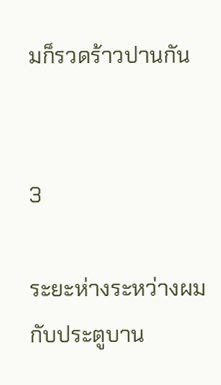มก็รวดร้าวปานกัน


3

ระยะห่างระหว่างผมกับประตูบาน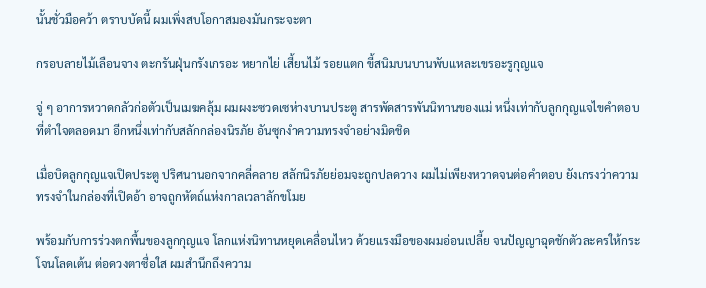นั้นชั่วมือคว้า ตราบบัดนี้ ผมเพิ่งสบโอกาสมองมันกระจะตา

กรอบลายไม้เลือนจาง ตะกรันฝุ่นกรังเกรอะ หยากไย่ เสี้ยนไม้ รอยแตก ขี้สนิมบนบานพับแหละเขรอะรูกุญแจ

จู่ ๆ อาการหวาดกลัวก่อตัวเป็นเมฆคลุ้ม ผมผงะซวดเซห่างบานประตู สารพัดสารพันนิทานของแม่ หนึ่งเท่ากับลูกกุญแจไขคำตอบที่ตำใจตลอดมา อีกหนึ่งเท่ากับสลักกล่องนิรภัย อันซุกงำความทรงจำอย่างมิดชิด

เมื่อบิดลูกกุญแจเปิดประตู ปริศนานอกจากคลี่คลาย สลักนิรภัยย่อมจะถูกปลดวาง ผมไม่เพียงหวาดจนต่อคำตอบ ยังเกรงว่าความทรงจำในกล่องที่เปิดอ้า อาจถูกหัตถ์แห่งกาลเวลาลักขโมย

พร้อมกับการร่วงตกพื้นของลูกกุญแจ โลกแห่งนิทานหยุดเคลื่อนไหว ด้วยแรงมือของผมอ่อนเปลี้ย จนปัญญาฉุดชักตัวละครให้กระโจนโลดเต้น ต่อดวงตาซื่อใส ผมสำนึกถึงความ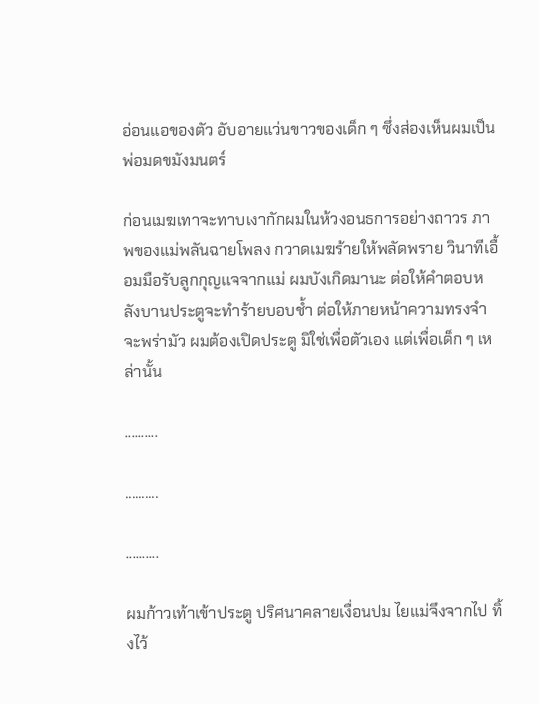อ่อนแอของตัว อับอายแว่นขาวของเด็ก ๆ ซึ่งส่องเห็นผมเป็นพ่อมดขมังมนตร์

ก่อนเมฆเทาจะทาบเงากักผมในห้วงอนธการอย่างถาวร ภาพของแม่พลันฉายโพลง กวาดเมฆร้ายให้พลัดพราย วินาทีเอื้อมมือรับลูกกุญแจจากแม่ ผมบังเกิดมานะ ต่อให้คำตอบหลังบานประตูจะทำร้ายบอบช้ำ ต่อให้ภายหน้าความทรงจำจะพร่ามัว ผมต้องเปิดประตู มิใช่เพื่อตัวเอง แต่เพื่อเด็ก ๆ เหล่านั้น

..........

..........

..........

ผมก้าวเท้าเข้าประตู ปริศนาคลายเงื่อนปม ไยแม่จึงจากไป ทิ้งไว้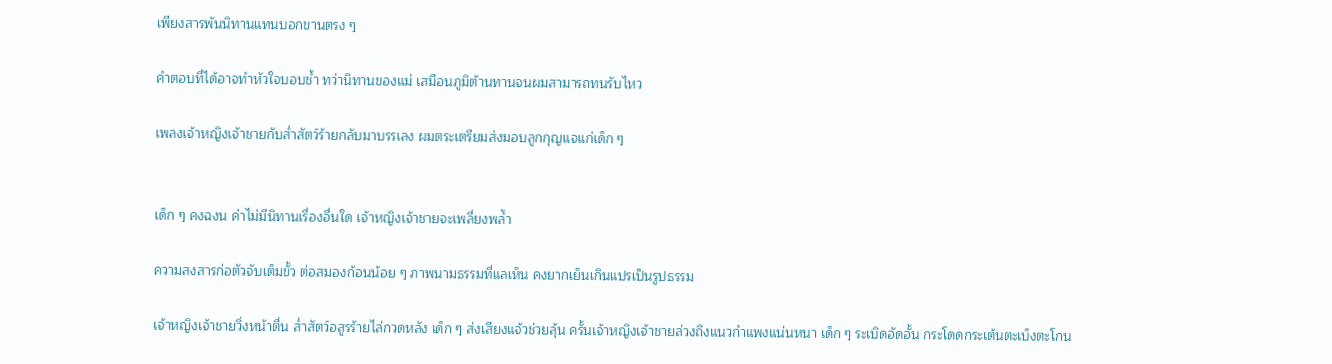เพียงสารพันนิทานแทนบอกขานตรง ๆ

คำตอบที่ได้อาจทำหัวใจบอบช้ำ ทว่านิทานของแม่ เสมือนภูมิต้านทานจนผมสามารถทนรับไหว

เพลงเจ้าหญิงเจ้าชายกับส่ำสัตว์ร้ายกลับมาบรรเลง ผมตระเตรียมส่งมอบลูกกุญแจแก่เด็ก ๆ


เด็ก ๆ คงฉงน ค่าไม่มีนิทานเรื่องอื่นใด เจ้าหญิงเจ้าชายจะเพลี่ยงพล้ำ

ความสงสารก่อตัวจับเต็มขั้ว ต่อสมองก้อนน้อย ๆ ภาพนามธรรมที่แลเห็น คงยากเย็นเกินแปรเป็นรูปธรรม

เจ้าหญิงเจ้าชายวิ่งหน้าตื่น ส่ำสัตว์อสูรร้ายไล่กวดหลัง เด็ก ๆ ส่งเสียงแจ้วช่วยลุ้น ครั้นเจ้าหญิงเจ้าชายล่วงถึงแนวกำแพงแน่นหนา เด็ก ๆ ระเบิดอัดอั้น กระโดดกระเต้นตะเบ็งตะโกน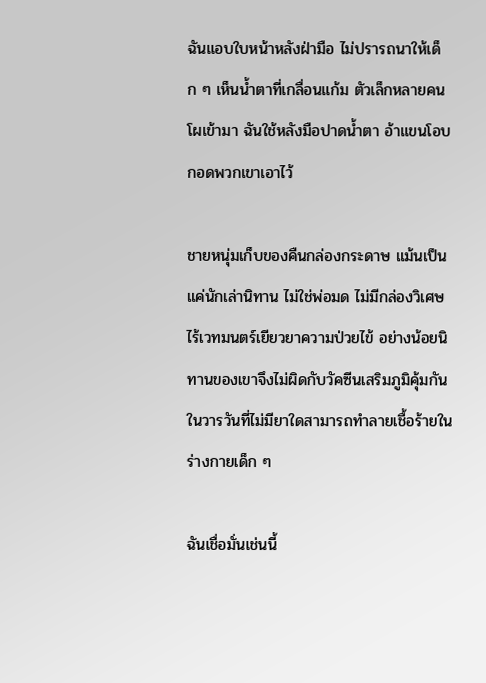ฉันแอบใบหน้าหลังฝ่ามือ ไม่ปรารถนาให้เด็ก ๆ เห็นน้ำตาที่เกลื่อนแก้ม ตัวเล็กหลายคนโผเข้ามา ฉันใช้หลังมือปาดน้ำตา อ้าแขนโอบกอดพวกเขาเอาไว้

ชายหนุ่มเก็บของคืนกล่องกระดาษ แม้นเป็นแค่นักเล่านิทาน ไม่ใช่พ่อมด ไม่มีกล่องวิเศษ ไร้เวทมนตร์เยียวยาความป่วยไข้ อย่างน้อยนิทานของเขาจึงไม่ผิดกับวัคซีนเสริมภูมิคุ้มกัน ในวารวันที่ไม่มียาใดสามารถทำลายเชื้อร้ายในร่างกายเด็ก ๆ

ฉันเชื่อมั่นเช่นนี้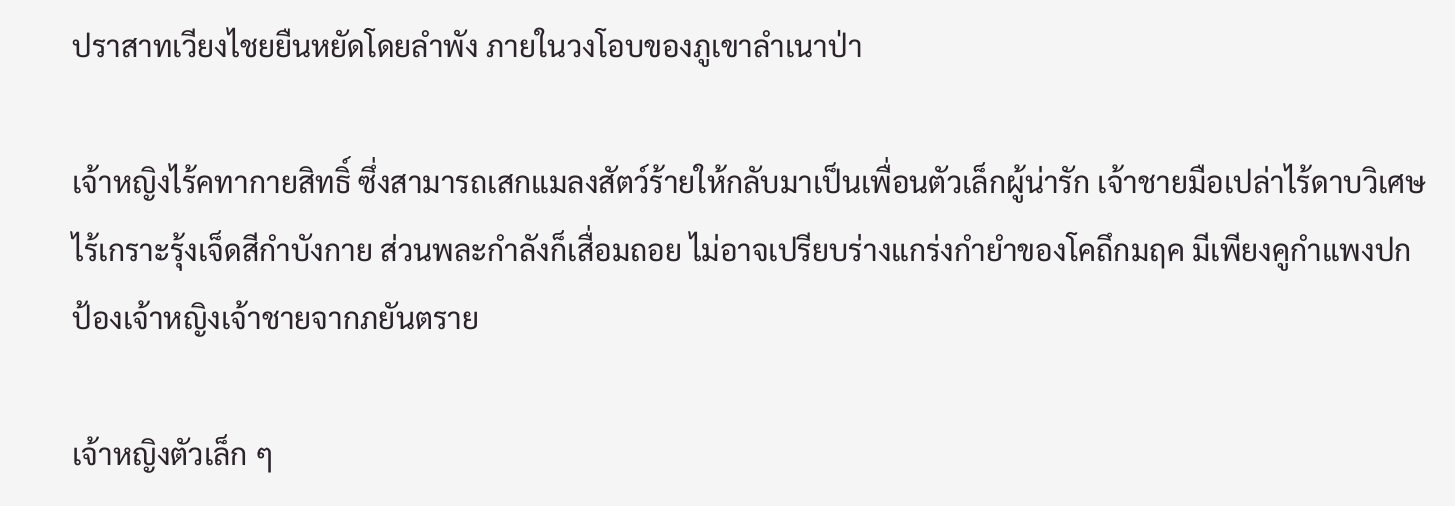ปราสาทเวียงไชยยืนหยัดโดยลำพัง ภายในวงโอบของภูเขาลำเนาป่า

เจ้าหญิงไร้คทากายสิทธิ์ ซึ่งสามารถเสกแมลงสัตว์ร้ายให้กลับมาเป็นเพื่อนตัวเล็กผู้น่ารัก เจ้าชายมือเปล่าไร้ดาบวิเศษ ไร้เกราะรุ้งเจ็ดสีกำบังกาย ส่วนพละกำลังก็เสื่อมถอย ไม่อาจเปรียบร่างแกร่งกำยำของโคถึกมฤค มีเพียงคูกำแพงปกป้องเจ้าหญิงเจ้าชายจากภยันตราย

เจ้าหญิงตัวเล็ก ๆ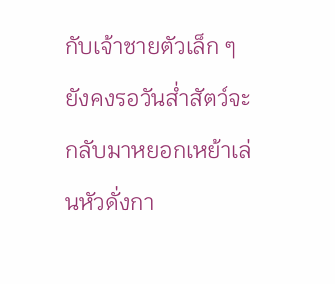กับเจ้าชายตัวเล็ก ๆ ยังคงรอวันส่ำสัตว์จะกลับมาหยอกเหย้าเล่นหัวดั่งกา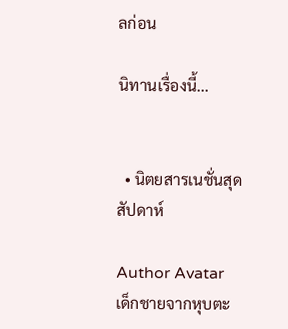ลก่อน

นิทานเรื่องนี้...


  • นิตยสารเนชั่นสุดสัปดาห์

Author Avatar
เด็กชายจากหุบตะ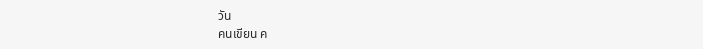วัน
คนเขียน ค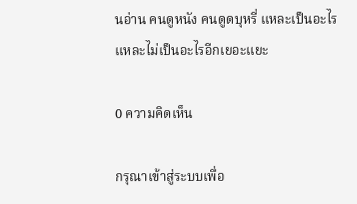นอ่าน คนดูหนัง คนดูดบุหรี่ แหละเป็นอะไรแหละไม่เป็นอะไรอีกเยอะแยะ

0 ความคิดเห็น

กรุณาเข้าสู่ระบบเพื่อ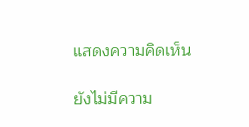แสดงความคิดเห็น

ยังไม่มีความ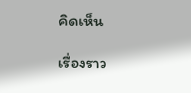คิดเห็น

เรื่องราว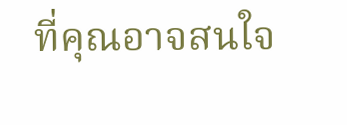ที่คุณอาจสนใจ